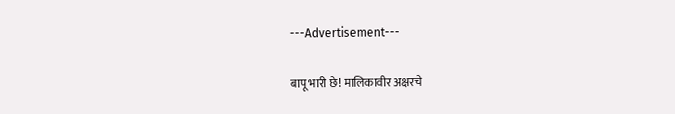---Advertisement---

बापू भारी छे! मालिकावीर अक्षरचे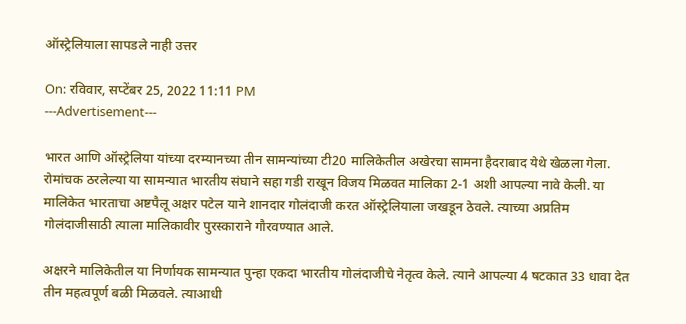ऑस्ट्रेलियाला सापडले नाही उत्तर

On: रविवार, सप्टेंबर 25, 2022 11:11 PM
---Advertisement---

भारत आणि ऑस्ट्रेलिया यांच्या दरम्यानच्या तीन सामन्यांच्या टी20 मालिकेतील अखेरचा सामना हैदराबाद येथे खेळला गेला. रोमांचक ठरलेल्या या सामन्यात भारतीय संघाने सहा गडी राखून विजय मिळवत मालिका 2-1 अशी आपल्या नावे केली‌. या मालिकेत भारताचा अष्टपैलू अक्षर पटेल याने शानदार गोलंदाजी करत ऑस्ट्रेलियाला जखडून ठेवले. त्याच्या अप्रतिम गोलंदाजीसाठी त्याला मालिकावीर पुरस्काराने गौरवण्यात आले.

अक्षरने मालिकेतील या निर्णायक सामन्यात पुन्हा एकदा भारतीय गोलंदाजीचे नेतृत्व केले. त्याने आपल्या 4 षटकात 33 धावा देत तीन महत्वपूर्ण बळी मिळवले. त्याआधी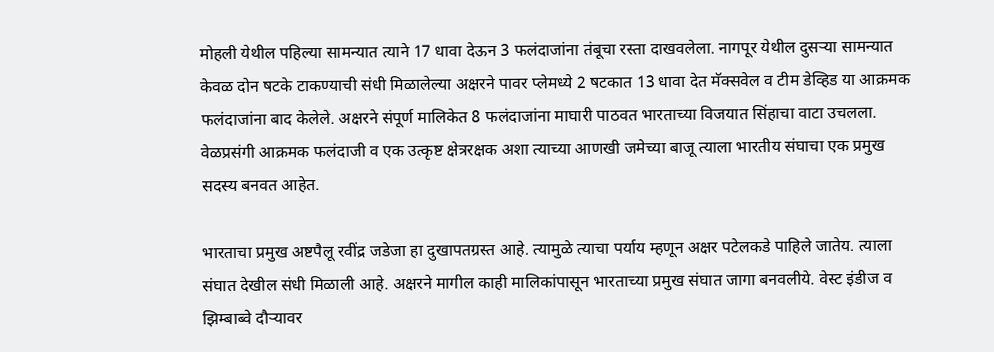मोहली येथील पहिल्या सामन्यात त्याने 17 धावा देऊन 3 फलंदाजांना तंबूचा रस्ता दाखवलेला. नागपूर येथील दुसऱ्या सामन्यात केवळ दोन षटके टाकण्याची संधी मिळालेल्या अक्षरने पावर प्लेमध्ये 2 षटकात 13 धावा देत मॅक्सवेल व टीम डेव्हिड या आक्रमक फलंदाजांना बाद केलेले. अक्षरने संपूर्ण मालिकेत 8 फलंदाजांना माघारी पाठवत भारताच्या विजयात सिंहाचा वाटा उचलला. वेळप्रसंगी आक्रमक फलंदाजी व एक उत्कृष्ट क्षेत्ररक्षक अशा त्याच्या आणखी जमेच्या बाजू त्याला भारतीय संघाचा एक प्रमुख सदस्य बनवत आहेत.

भारताचा प्रमुख अष्टपैलू रवींद्र जडेजा हा दुखापतग्रस्त आहे. त्यामुळे त्याचा पर्याय म्हणून अक्षर पटेलकडे पाहिले जातेय. त्याला संघात देखील संधी मिळाली आहे. अक्षरने मागील काही मालिकांपासून भारताच्या प्रमुख संघात जागा बनवलीये. वेस्ट इंडीज व झिम्बाब्वे दौऱ्यावर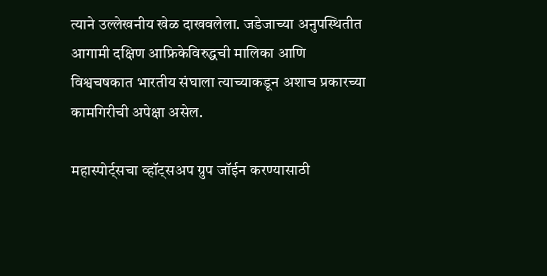त्याने उल्लेखनीय खेळ दाखवलेला. जडेजाच्या अनुपस्थितीत आगामी दक्षिण आफ्रिकेविरुद्धची मालिका आणि विश्वचषकात भारतीय संघाला त्याच्याकडून अशाच प्रकारच्या कामगिरीची अपेक्षा असेल.

महास्पोर्ट्सचा व्हॉट्सअप ग्रुप जॉईन करण्यासाठी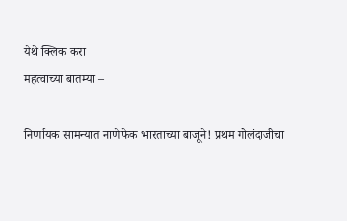येथे क्लिक करा
महत्वाच्या बातम्या –

निर्णायक सामन्यात नाणेफेक भारताच्या बाजूने! प्रथम गोलंदाजीचा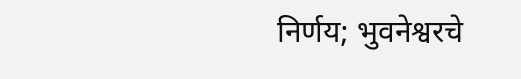निर्णय; भुवनेश्वरचे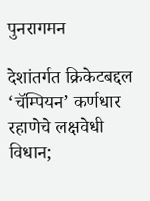पुनरागमन

देशांतर्गत क्रिकेटबद्दल ‘चॅम्पियन’ कर्णधार रहाणेचे लक्षवेधी विधान;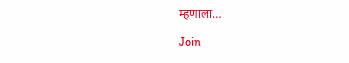म्हणाला…

Join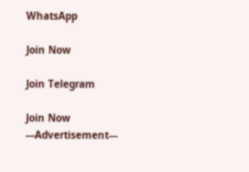WhatsApp

Join Now

Join Telegram

Join Now
---Advertisement---